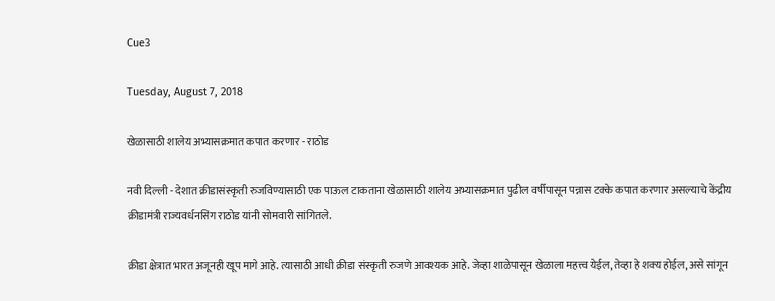Cue3

Tuesday, August 7, 2018

खेळासाठी शालेय अभ्यासक्रमात कपात करणार - राठोड

नवी दिल्ली - देशात क्रीडासंस्कृती रुजविण्यासाठी एक पाऊल टाकताना खेळासाठी शालेय अभ्यासक्रमात पुढील वर्षीपासून पन्नास टक्के कपात करणार असल्याचे केंद्रीय क्रीडामंत्री राज्यवर्धनसिंग राठोड यांनी सोमवारी सांगितले.

क्रीडा क्षेत्रात भारत अजूनही खूप मागे आहे. त्यासाठी आधी क्रीडा संस्कृती रुजणे आवश्‍यक आहे. जेव्हा शाळेपासून खेळाला महत्त्व येईल, तेव्हा हे शक्‍य होईल, असे सांगून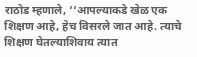राठोड म्हणाले, ‘‘आपल्याकडे खेळ एक शिक्षण आहे, हेच विसरले जात आहे. त्याचे शिक्षण घेतल्याशिवाय त्यात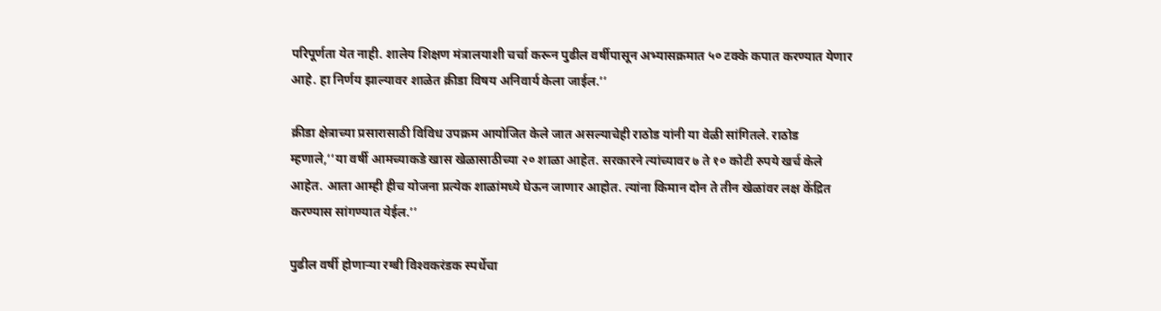परिपूर्णता येत नाही. शालेय शिक्षण मंत्रालयाशी चर्चा करून पुढील वर्षीपासून अभ्यासक्रमात ५० टक्के कपात करण्यात येणार आहे. हा निर्णय झाल्यावर शाळेत क्रीडा विषय अनिवार्य केला जाईल.’’

क्रीडा क्षेत्राच्या प्रसारासाठी विविध उपक्रम आयोजित केले जात असल्याचेही राठोड यांनी या वेळी सांगितले. राठोड म्हणाले,‘‘या वर्षी आमच्याकडे खास खेळासाठीच्या २० शाळा आहेत. सरकारने त्यांच्यावर ७ ते १० कोटी रुपये खर्च केले आहेत. आता आम्ही हीच योजना प्रत्येक शाळांमध्ये घेऊन जाणार आहोत. त्यांना किमान दोन ते तीन खेळांवर लक्ष केंद्रित करण्यास सांगण्यात येईल.’’

पुढील वर्षी होणाऱ्या रग्बी विश्‍वकरंडक स्पर्धेचा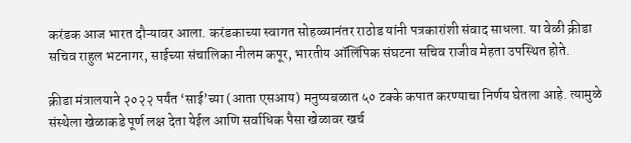करंडक आज भारत दौऱ्यावर आला. करंडकाच्या स्वागत सोहळ्यानंतर राठोड यांनी पत्रकारांशी संवाद साधला. या वेळी क्रीडा सचिव राहुल भटनागर, साईच्या संचालिका नीलम कपूर, भारतीय ऑलिंपिक संघटना सचिव राजीव मेहता उपस्थित होते.

क्रीडा मंत्रालयाने २०२२ पर्यंत ‘साई’च्या (आता एसआय) मनुष्यबळात ५० टक्के कपात करण्याचा निर्णय घेतला आहे. त्यामुळे संस्थेला खेळाकडे पूर्ण लक्ष देता येईल आणि सर्वाधिक पैसा खेळावर खर्च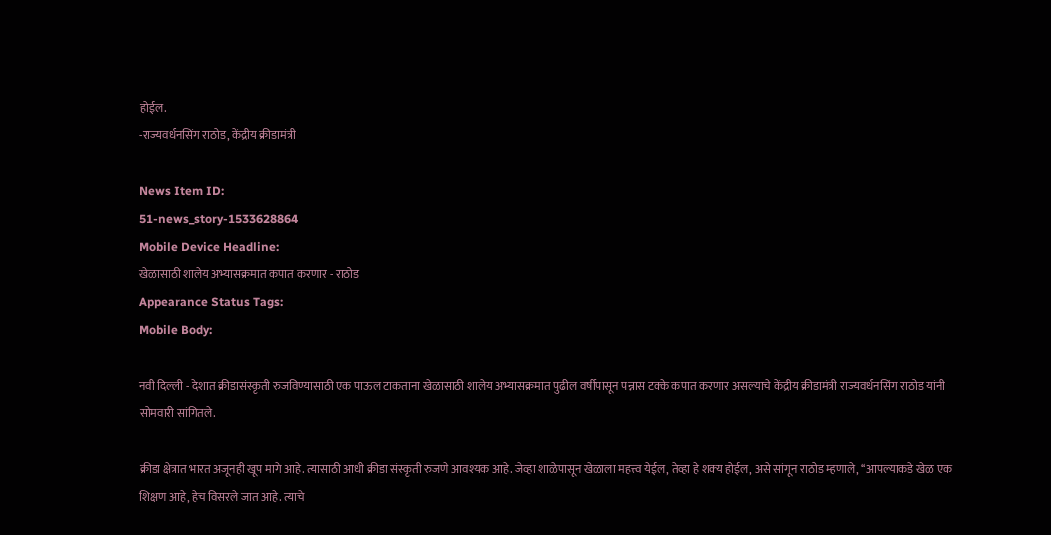होईल.
-राज्यवर्धनसिंग राठोड, केंद्रीय क्रीडामंत्री

News Item ID:
51-news_story-1533628864
Mobile Device Headline:
खेळासाठी शालेय अभ्यासक्रमात कपात करणार - राठोड
Appearance Status Tags:
Mobile Body:

नवी दिल्ली - देशात क्रीडासंस्कृती रुजविण्यासाठी एक पाऊल टाकताना खेळासाठी शालेय अभ्यासक्रमात पुढील वर्षीपासून पन्नास टक्के कपात करणार असल्याचे केंद्रीय क्रीडामंत्री राज्यवर्धनसिंग राठोड यांनी सोमवारी सांगितले.

क्रीडा क्षेत्रात भारत अजूनही खूप मागे आहे. त्यासाठी आधी क्रीडा संस्कृती रुजणे आवश्‍यक आहे. जेव्हा शाळेपासून खेळाला महत्त्व येईल, तेव्हा हे शक्‍य होईल, असे सांगून राठोड म्हणाले, ‘‘आपल्याकडे खेळ एक शिक्षण आहे, हेच विसरले जात आहे. त्याचे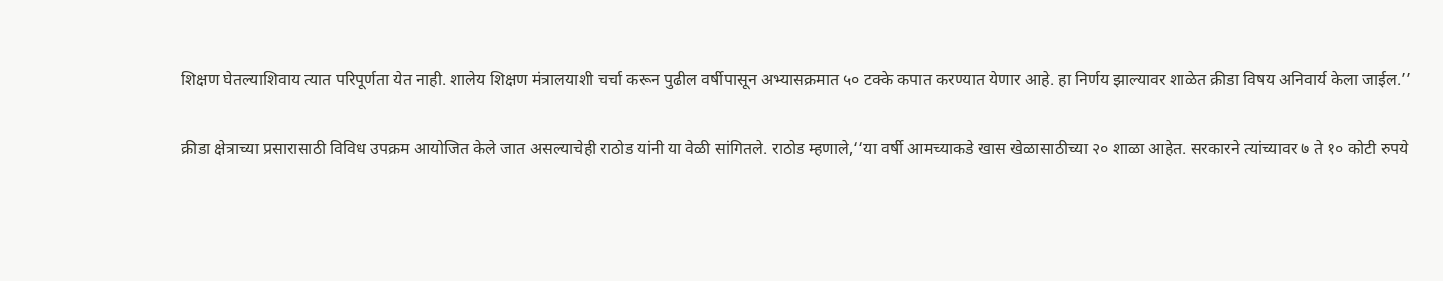शिक्षण घेतल्याशिवाय त्यात परिपूर्णता येत नाही. शालेय शिक्षण मंत्रालयाशी चर्चा करून पुढील वर्षीपासून अभ्यासक्रमात ५० टक्के कपात करण्यात येणार आहे. हा निर्णय झाल्यावर शाळेत क्रीडा विषय अनिवार्य केला जाईल.’’

क्रीडा क्षेत्राच्या प्रसारासाठी विविध उपक्रम आयोजित केले जात असल्याचेही राठोड यांनी या वेळी सांगितले. राठोड म्हणाले,‘‘या वर्षी आमच्याकडे खास खेळासाठीच्या २० शाळा आहेत. सरकारने त्यांच्यावर ७ ते १० कोटी रुपये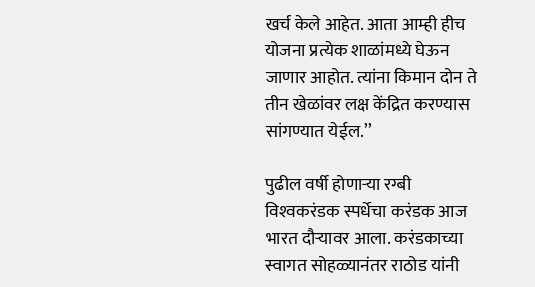खर्च केले आहेत. आता आम्ही हीच योजना प्रत्येक शाळांमध्ये घेऊन जाणार आहोत. त्यांना किमान दोन ते तीन खेळांवर लक्ष केंद्रित करण्यास सांगण्यात येईल.’’

पुढील वर्षी होणाऱ्या रग्बी विश्‍वकरंडक स्पर्धेचा करंडक आज भारत दौऱ्यावर आला. करंडकाच्या स्वागत सोहळ्यानंतर राठोड यांनी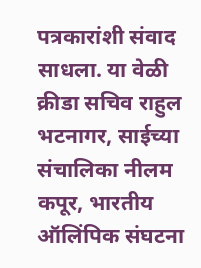पत्रकारांशी संवाद साधला. या वेळी क्रीडा सचिव राहुल भटनागर, साईच्या संचालिका नीलम कपूर, भारतीय ऑलिंपिक संघटना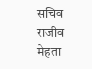सचिव राजीव मेहता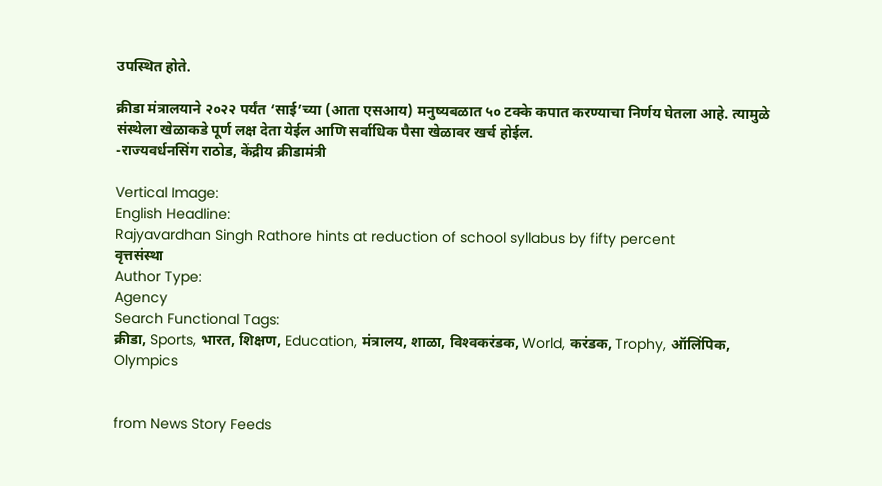उपस्थित होते.

क्रीडा मंत्रालयाने २०२२ पर्यंत ‘साई’च्या (आता एसआय) मनुष्यबळात ५० टक्के कपात करण्याचा निर्णय घेतला आहे. त्यामुळे संस्थेला खेळाकडे पूर्ण लक्ष देता येईल आणि सर्वाधिक पैसा खेळावर खर्च होईल.
-राज्यवर्धनसिंग राठोड, केंद्रीय क्रीडामंत्री

Vertical Image:
English Headline:
Rajyavardhan Singh Rathore hints at reduction of school syllabus by fifty percent
वृत्तसंस्था
Author Type:
Agency
Search Functional Tags:
क्रीडा, Sports, भारत, शिक्षण, Education, मंत्रालय, शाळा, विश्‍वकरंडक, World, करंडक, Trophy, ऑलिंपिक, Olympics


from News Story Feeds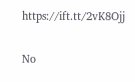https://ift.tt/2vK8Ojj

No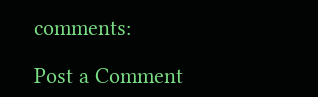comments:

Post a Comment